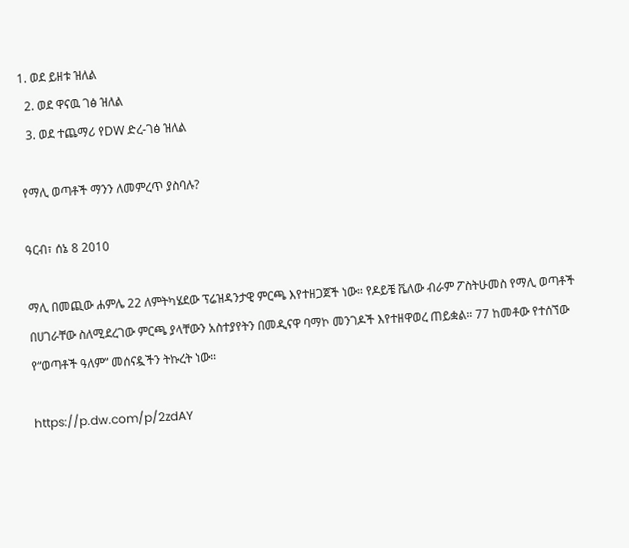1. ወደ ይዘቱ ዝለል
  2. ወደ ዋናዉ ገፅ ዝለል
  3. ወደ ተጨማሪ የDW ድረ-ገፅ ዝለል

የማሊ ወጣቶች ማንን ለመምረጥ ያስባሉ?

ዓርብ፣ ሰኔ 8 2010

ማሊ በመጪው ሐምሌ 22 ለምትካሄደው ፕሬዝዳንታዊ ምርጫ እየተዘጋጀች ነው። የዶይቼ ቬለው ብራም ፖስትሁመስ የማሊ ወጣቶች በሀገራቸው ስለሚደረገው ምርጫ ያላቸውን አስተያየትን በመዲናዋ ባማኮ መንገዶች እየተዘዋወረ ጠይቋል። 77 ከመቶው የተሰኘው የ“ወጣቶች ዓለም” መሰናዷችን ትኩረት ነው።

https://p.dw.com/p/2zdAY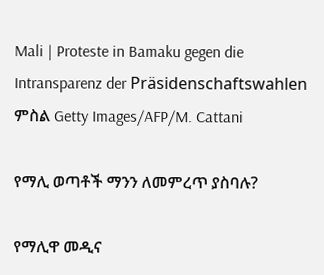Mali | Proteste in Bamaku gegen die Intransparenz der Präsidenschaftswahlen
ምስል Getty Images/AFP/M. Cattani

የማሊ ወጣቶች ማንን ለመምረጥ ያስባሉ?

የማሊዋ መዲና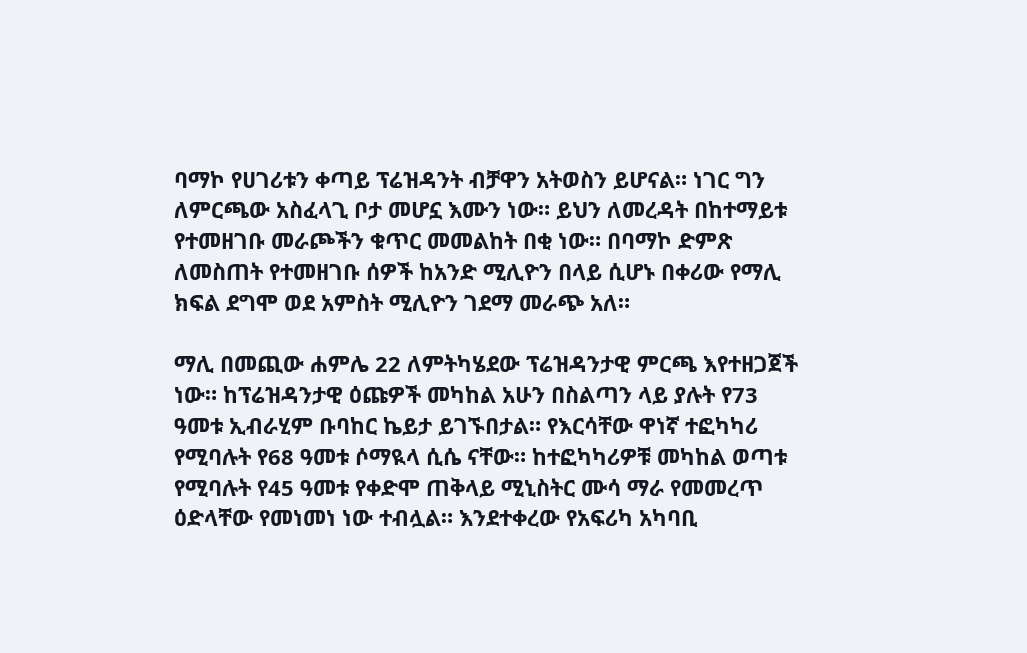ባማኮ የሀገሪቱን ቀጣይ ፕሬዝዳንት ብቻዋን አትወስን ይሆናል። ነገር ግን ለምርጫው አስፈላጊ ቦታ መሆኗ እሙን ነው። ይህን ለመረዳት በከተማይቱ የተመዘገቡ መራጮችን ቁጥር መመልከት በቂ ነው። በባማኮ ድምጽ ለመስጠት የተመዘገቡ ሰዎች ከአንድ ሚሊዮን በላይ ሲሆኑ በቀሪው የማሊ ክፍል ደግሞ ወደ አምስት ሚሊዮን ገደማ መራጭ አለ።

ማሊ በመጪው ሐምሌ 22 ለምትካሄደው ፕሬዝዳንታዊ ምርጫ እየተዘጋጀች ነው። ከፕሬዝዳንታዊ ዕጩዎች መካከል አሁን በስልጣን ላይ ያሉት የ73 ዓመቱ ኢብራሂም ቡባከር ኬይታ ይገኙበታል። የእርሳቸው ዋነኛ ተፎካካሪ የሚባሉት የ68 ዓመቱ ሶማዪላ ሲሴ ናቸው። ከተፎካካሪዎቹ መካከል ወጣቱ የሚባሉት የ45 ዓመቱ የቀድሞ ጠቅላይ ሚኒስትር ሙሳ ማራ የመመረጥ ዕድላቸው የመነመነ ነው ተብሏል። እንደተቀረው የአፍሪካ አካባቢ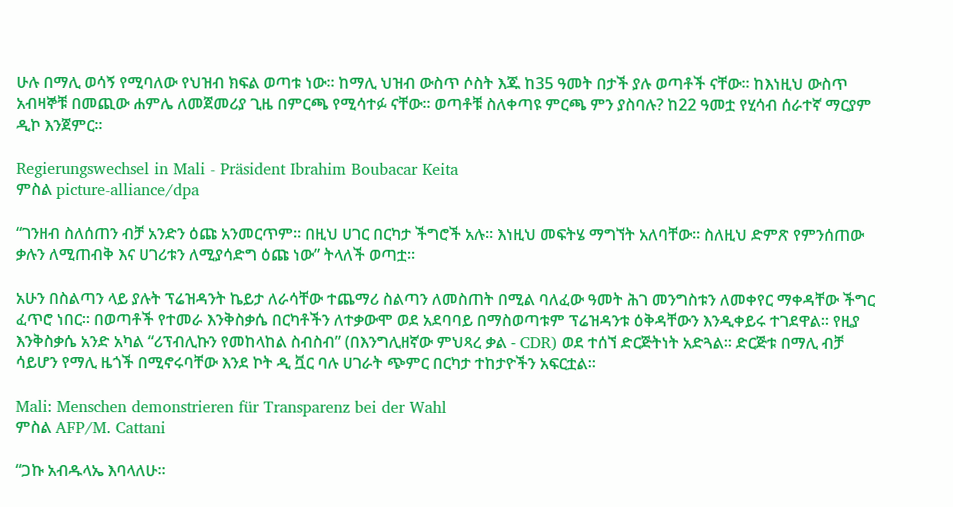ሁሉ በማሊ ወሳኝ የሚባለው የህዝብ ክፍል ወጣቱ ነው። ከማሊ ህዝብ ውስጥ ሶስት እጁ ከ35 ዓመት በታች ያሉ ወጣቶች ናቸው። ከእነዚህ ውስጥ አብዛኞቹ በመጪው ሐምሌ ለመጀመሪያ ጊዜ በምርጫ የሚሳተፉ ናቸው። ወጣቶቹ ስለቀጣዩ ምርጫ ምን ያስባሉ? ከ22 ዓመቷ የሂሳብ ሰራተኛ ማርያም ዲኮ እንጀምር።

Regierungswechsel in Mali - Präsident Ibrahim Boubacar Keita
ምስል picture-alliance/dpa

“ገንዘብ ስለሰጠን ብቻ አንድን ዕጩ አንመርጥም። በዚህ ሀገር በርካታ ችግሮች አሉ። እነዚህ መፍትሄ ማግኘት አለባቸው። ስለዚህ ድምጽ የምንሰጠው ቃሉን ለሚጠብቅ እና ሀገሪቱን ለሚያሳድግ ዕጩ ነው” ትላለች ወጣቷ።

አሁን በስልጣን ላይ ያሉት ፕሬዝዳንት ኬይታ ለራሳቸው ተጨማሪ ስልጣን ለመስጠት በሚል ባለፈው ዓመት ሕገ መንግስቱን ለመቀየር ማቀዳቸው ችግር ፈጥሮ ነበር። በወጣቶች የተመራ እንቅስቃሴ በርካቶችን ለተቃውሞ ወደ አደባባይ በማስወጣቱም ፕሬዝዳንቱ ዕቅዳቸውን እንዲቀይሩ ተገደዋል። የዚያ እንቅስቃሴ አንድ አካል “ሪፕብሊኩን የመከላከል ስብስብ” (በእንግሊዘኛው ምህጻረ ቃል - CDR) ወደ ተሰኘ ድርጅትነት አድጓል። ድርጅቱ በማሊ ብቻ ሳይሆን የማሊ ዜጎች በሚኖሩባቸው እንደ ኮት ዲ ቯር ባሉ ሀገራት ጭምር በርካታ ተከታዮችን አፍርቷል።

Mali: Menschen demonstrieren für Transparenz bei der Wahl
ምስል AFP/M. Cattani

“ጋኩ አብዱላኤ እባላለሁ።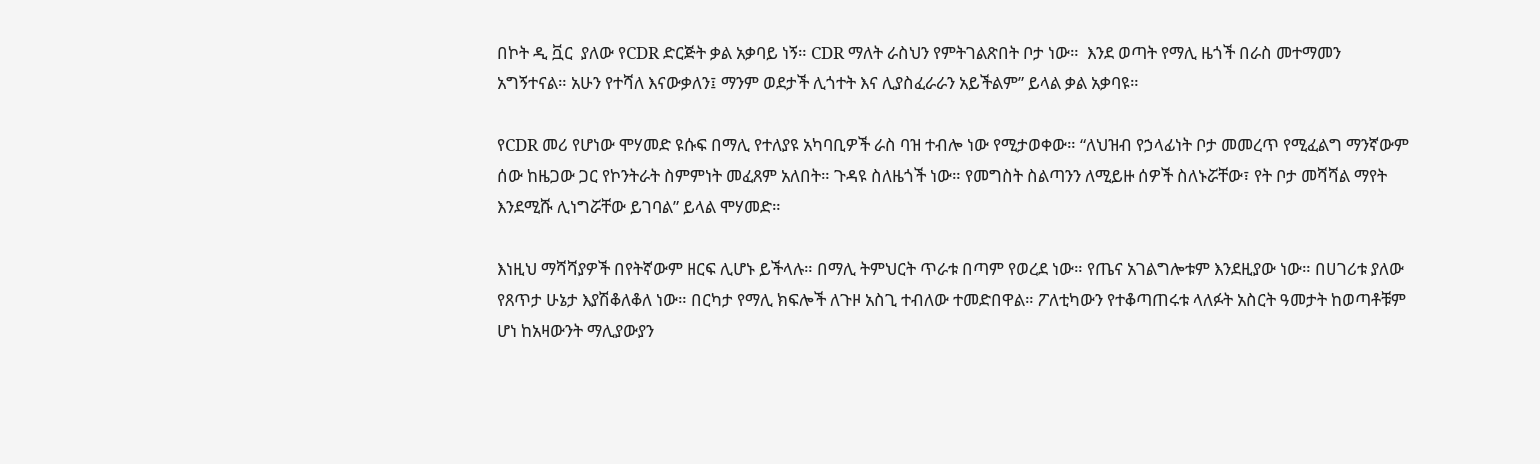በኮት ዲ ቯር  ያለው የCDR ድርጅት ቃል አቃባይ ነኝ። CDR ማለት ራስህን የምትገልጽበት ቦታ ነው።  እንደ ወጣት የማሊ ዜጎች በራስ መተማመን አግኝተናል። አሁን የተሻለ እናውቃለን፤ ማንም ወደታች ሊጎተት እና ሊያስፈራራን አይችልም” ይላል ቃል አቃባዩ።

የCDR መሪ የሆነው ሞሃመድ ዩሱፍ በማሊ የተለያዩ አካባቢዎች ራስ ባዝ ተብሎ ነው የሚታወቀው። “ለህዝብ የኃላፊነት ቦታ መመረጥ የሚፈልግ ማንኛውም ሰው ከዜጋው ጋር የኮንትራት ስምምነት መፈጸም አለበት። ጉዳዩ ስለዜጎች ነው። የመግስት ስልጣንን ለሚይዙ ሰዎች ስለኑሯቸው፣ የት ቦታ መሻሻል ማየት እንደሚሹ ሊነግሯቸው ይገባል” ይላል ሞሃመድ።

እነዚህ ማሻሻያዎች በየትኛውም ዘርፍ ሊሆኑ ይችላሉ። በማሊ ትምህርት ጥራቱ በጣም የወረደ ነው። የጤና አገልግሎቱም እንደዚያው ነው። በሀገሪቱ ያለው የጸጥታ ሁኔታ እያሽቆለቆለ ነው። በርካታ የማሊ ክፍሎች ለጉዞ አስጊ ተብለው ተመድበዋል። ፖለቲካውን የተቆጣጠሩቱ ላለፉት አስርት ዓመታት ከወጣቶቹም ሆነ ከአዛውንት ማሊያውያን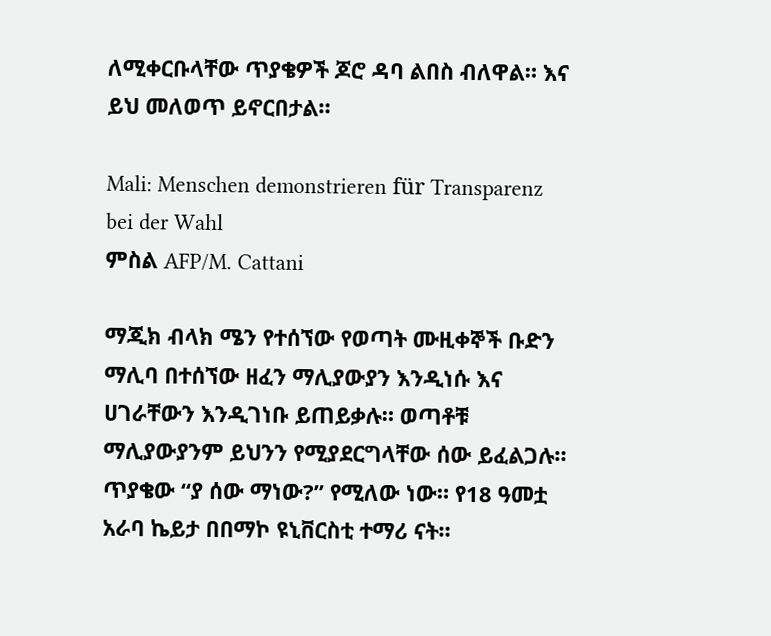ለሚቀርቡላቸው ጥያቄዎች ጆሮ ዳባ ልበስ ብለዋል። እና ይህ መለወጥ ይኖርበታል።

Mali: Menschen demonstrieren für Transparenz bei der Wahl
ምስል AFP/M. Cattani

ማጂክ ብላክ ሜን የተሰኘው የወጣት ሙዚቀኞች ቡድን ማሊባ በተሰኘው ዘፈን ማሊያውያን እንዲነሱ እና ሀገራቸውን እንዲገነቡ ይጠይቃሉ። ወጣቶቹ ማሊያውያንም ይህንን የሚያደርግላቸው ሰው ይፈልጋሉ። ጥያቄው “ያ ሰው ማነው?” የሚለው ነው። የ18 ዓመቷ አራባ ኬይታ በበማኮ ዩኒቨርስቲ ተማሪ ናት።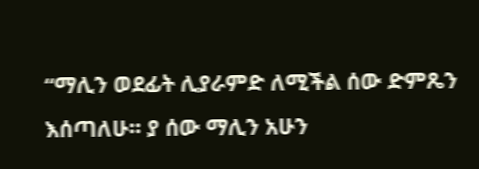“ማሊን ወደፊት ሊያራምድ ለሚችል ሰው ድምጼን እሰጣለሁ። ያ ሰው ማሊን አሁን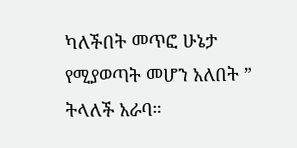ካለችበት መጥፎ ሁኔታ የሚያወጣት መሆን አለበት ” ትላለች አራባ።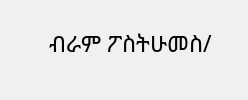ብራም ፖስትሁመስ/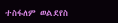ተስፋለም ወልደየስ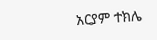አርያም ተክሌ